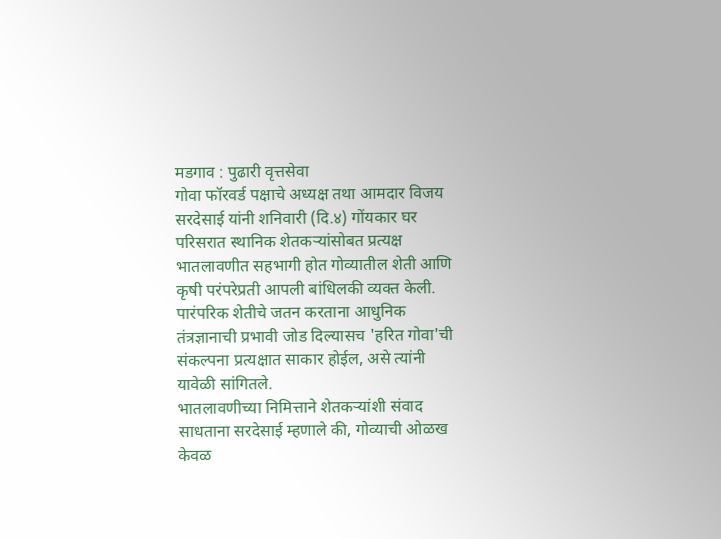मडगाव : पुढारी वृत्तसेवा
गोवा फॉरवर्ड पक्षाचे अध्यक्ष तथा आमदार विजय सरदेसाई यांनी शनिवारी (दि.४) गोंयकार घर परिसरात स्थानिक शेतकऱ्यांसोबत प्रत्यक्ष भातलावणीत सहभागी होत गोव्यातील शेती आणि कृषी परंपरेप्रती आपली बांधिलकी व्यक्त केली. पारंपरिक शेतीचे जतन करताना आधुनिक तंत्रज्ञानाची प्रभावी जोड दिल्यासच 'हरित गोवा'ची संकल्पना प्रत्यक्षात साकार होईल, असे त्यांनी यावेळी सांगितले.
भातलावणीच्या निमित्ताने शेतकऱ्यांशी संवाद साधताना सरदेसाई म्हणाले की, गोव्याची ओळख केवळ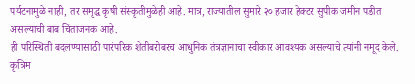पर्यटनामुळे नाही, तर समृद्ध कृषी संस्कृतीमुळेही आहे. मात्र, राज्यातील सुमारे २० हजार हेक्टर सुपीक जमीन पडीत असल्याची बाब चिंताजनक आहे.
ही परिस्थिती बदलण्यासाठी पारंपरिक शेतीबरोबरच आधुनिक तंत्रज्ञानाचा स्वीकार आवश्यक असल्याचे त्यांनी नमूद केले. कृत्रिम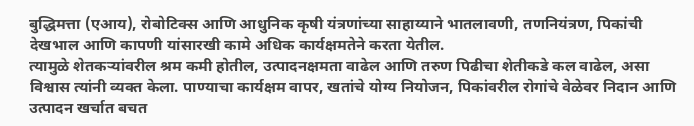बुद्धिमत्ता (एआय), रोबोटिक्स आणि आधुनिक कृषी यंत्रणांच्या साहाय्याने भातलावणी, तणनियंत्रण, पिकांची देखभाल आणि कापणी यांसारखी कामे अधिक कार्यक्षमतेने करता येतील.
त्यामुळे शेतकऱ्यांवरील श्रम कमी होतील, उत्पादनक्षमता वाढेल आणि तरुण पिढीचा शेतीकडे कल वाढेल, असा विश्वास त्यांनी व्यक्त केला. पाण्याचा कार्यक्षम वापर, खतांचे योग्य नियोजन, पिकांवरील रोगांचे वेळेवर निदान आणि उत्पादन खर्चात बचत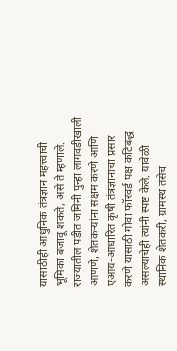यासाठीही आधुनिक तंत्रज्ञान महत्त्वाची भूमिका बजावू शकते, असे ते म्हणाले.
राज्यातील पडीत जमिनी पुन्हा लागवडीखाली आणणे, शेतकऱ्यांना सक्षम करणे आणि एआय-आधारित कृषी तंत्रज्ञानाचा प्रसार करणे यासाठी गोवा फॉरवर्ड पक्ष कटिबद्ध असल्याचेही त्यांनी स्पष्ट केले. यावेळी स्थानिक शेतकरी, ग्रामस्थ तसेच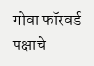गोवा फॉरवर्ड पक्षाचे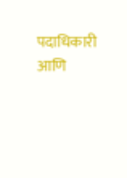पदाधिकारी आणि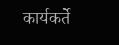कार्यकर्ते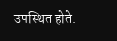उपस्थित होते.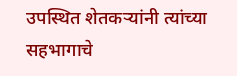उपस्थित शेतकऱ्यांनी त्यांच्या सहभागाचे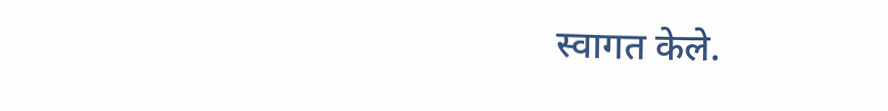स्वागत केले.